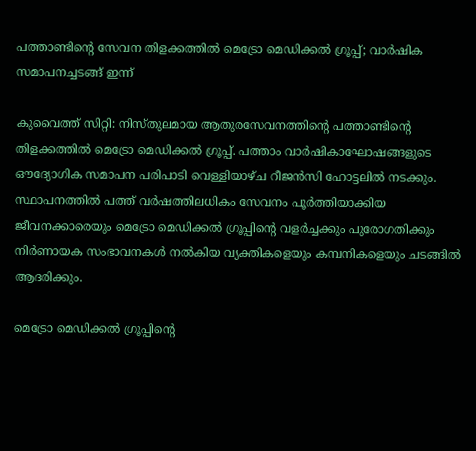പത്താണ്ടിന്റെ സേവന തിളക്കത്തിൽ മെട്രോ മെഡിക്കൽ ഗ്രൂപ്പ്; വാർഷിക സമാപനച്ചടങ്ങ് ഇന്ന്

കുവൈത്ത് സിറ്റി: നിസ്തുലമായ ആതുരസേവനത്തിന്റെ പത്താണ്ടിന്റെ തിളക്കത്തിൽ മെട്രോ മെഡിക്കൽ ഗ്രൂപ്പ്. പത്താം വാർഷികാഘോഷങ്ങളുടെ ഔദ്യോഗിക സമാപന പരിപാടി വെള്ളിയാഴ്ച റീജൻസി ഹോട്ടലിൽ നടക്കും. സ്ഥാപനത്തിൽ പത്ത് വർഷത്തിലധികം സേവനം പൂർത്തിയാക്കിയ ജീവനക്കാരെയും മെട്രോ മെഡിക്കൽ ഗ്രൂപ്പിന്റെ വളർച്ചക്കും പുരോഗതിക്കും നിർണായക സംഭാവനകൾ നൽകിയ വ്യക്തികളെയും കമ്പനികളെയും ചടങ്ങിൽ ആദരിക്കും.

മെട്രോ മെഡിക്കൽ ഗ്രൂപ്പിന്റെ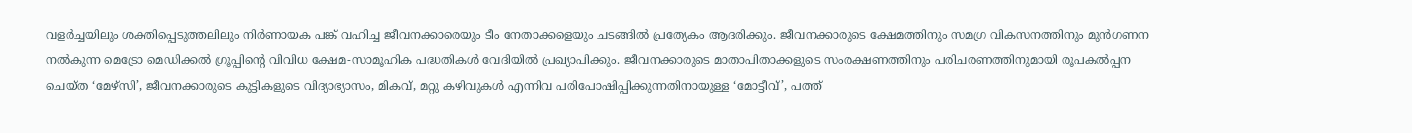വളർച്ചയിലും ശക്തിപ്പെടുത്തലിലും നിർണായക പങ്ക് വഹിച്ച ജീവനക്കാരെയും ടീം നേതാക്കളെയും ചടങ്ങിൽ പ്രത്യേകം ആദരിക്കും. ജീവനക്കാരുടെ ക്ഷേമത്തിനും സമഗ്ര വികസനത്തിനും മുൻഗണന നൽകുന്ന മെട്രോ മെഡിക്കൽ ഗ്രൂപ്പിന്റെ വിവിധ ക്ഷേമ-സാമൂഹിക പദ്ധതികൾ വേദിയിൽ പ്രഖ്യാപിക്കും. ജീവനക്കാരുടെ മാതാപിതാക്കളുടെ സംരക്ഷണത്തിനും പരിചരണത്തിനുമായി രൂപകൽപ്പന ചെയ്ത ‘മേഴ്‌സി’, ജീവനക്കാരുടെ കുട്ടികളുടെ വിദ്യാഭ്യാസം, മികവ്, മറ്റു കഴിവുകൾ എന്നിവ പരിപോഷിപ്പിക്കുന്നതിനായുള്ള ‘മോട്ടീവ്’, പത്ത്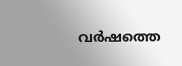വർഷത്തെ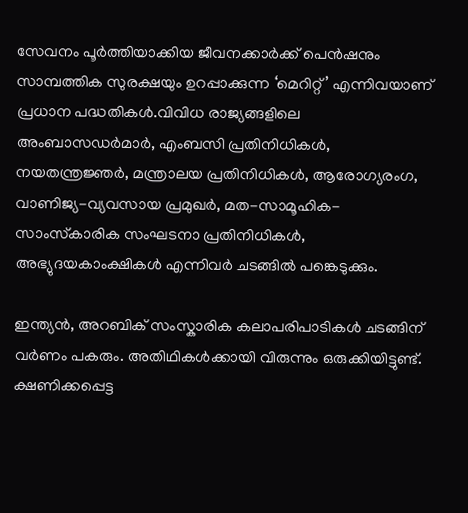സേവനം പൂർത്തിയാക്കിയ ജീവനക്കാർക്ക് പെൻഷനും സാമ്പത്തിക സുരക്ഷയും ഉറപ്പാക്കുന്ന ‘മെറിറ്റ് ’ എന്നിവയാണ് പ്രധാന പദ്ധതികൾ.വിവിധ രാജ്യങ്ങളിലെ അംബാസഡർമാർ, എംബസി പ്രതിനിധികൾ, നയതന്ത്രജ്ഞർ, മന്ത്രാലയ പ്രതിനിധികൾ, ആരോഗ്യരംഗ, വാണിജ്യ-വ്യവസായ പ്രമുഖർ, മത-സാമൂഹിക-സാംസ്‌കാരിക സംഘടനാ പ്രതിനിധികൾ, അഭ്യുദയകാംക്ഷികൾ എന്നിവർ ചടങ്ങിൽ പങ്കെടുക്കും.

ഇന്ത്യൻ, അറബിക് സംസ്കാരിക കലാപരിപാടികൾ ചടങ്ങിന് വർണം പകരും. അതിഥികൾക്കായി വിരുന്നും ഒരുക്കിയിട്ടുണ്ട്. ക്ഷണിക്കപ്പെട്ട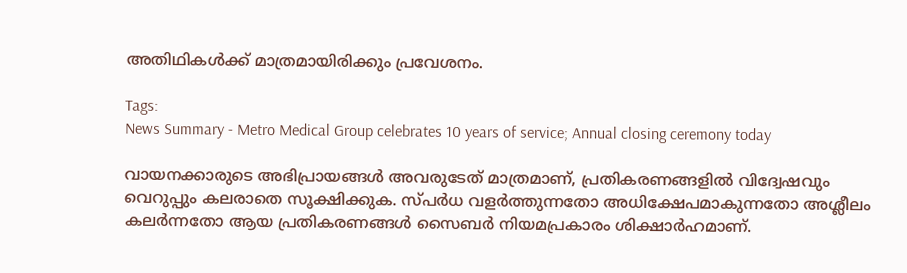അതിഥികൾക്ക് മാത്രമായിരിക്കും പ്രവേശനം.

Tags:
News Summary - Metro Medical Group celebrates 10 years of service; Annual closing ceremony today

വായനക്കാരുടെ അഭിപ്രായങ്ങള്‍ അവരുടേത് മാത്രമാണ്, പ്രതികരണങ്ങളിൽ വിദ്വേഷവും വെറുപ്പും കലരാതെ സൂക്ഷിക്കുക. സ്പർധ വളർത്തുന്നതോ അധിക്ഷേപമാകുന്നതോ അശ്ലീലം കലർന്നതോ ആയ പ്രതികരണങ്ങൾ സൈബർ നിയമപ്രകാരം ശിക്ഷാർഹമാണ്.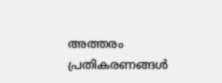അത്തരം പ്രതികരണങ്ങൾ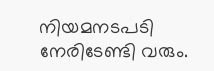നിയമനടപടി നേരിടേണ്ടി വരും.